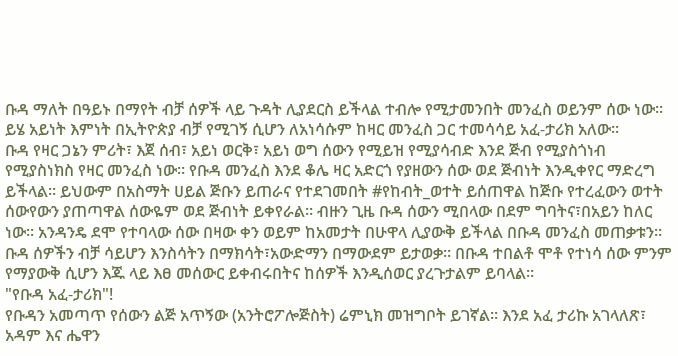ቡዳ ማለት በዓይኑ በማየት ብቻ ሰዎች ላይ ጉዳት ሊያደርስ ይችላል ተብሎ የሚታመንበት መንፈስ ወይንም ሰው ነው። ይሄ አይነት እምነት በኢትዮጵያ ብቻ የሚገኝ ሲሆን ለአነሳሱም ከዛር መንፈስ ጋር ተመሳሳይ አፈ-ታሪክ አለው።
ቡዳ የዛር ጋኔን ምሪት፣ እጀ ሰብ፣ አይነ ወርቅ፣ አይነ ወግ ሰውን የሚይዝ የሚያሳብድ እንደ ጅብ የሚያስጎነብ የሚያስነክስ የዛር መንፈስ ነው። የቡዳ መንፈስ እንደ ቆሌ ዛር አድርጎ የያዘውን ሰው ወደ ጅብነት እንዲቀየር ማድረግ ይችላል። ይህውም በአስማት ሀይል ጅቡን ይጠራና የተደገመበት #የከብት_ወተት ይሰጠዋል ከጅቡ የተረፈውን ወተት ሰውየውን ያጠጣዋል ሰውዬም ወደ ጅብነት ይቀየራል። ብዙን ጊዜ ቡዳ ሰውን ሚበላው በደም ግባትና፣በአይን ከለር ነው። አንዳንዴ ደሞ የተባላው ሰው በዛው ቀን ወይም ከአመታት በሁዋላ ሊያውቅ ይችላል በቡዳ መንፈስ መጠቃቱን። ቡዳ ሰዎችን ብቻ ሳይሆን እንስሳትን በማክሳት፣አውድማን በማውደም ይታወቃ። በቡዳ ተበልቶ ሞቶ የተነሳ ሰው ምንም የማያውቅ ሲሆን እጁ ላይ እፀ መሰውር ይቀብሩበትና ከሰዎች እንዲሰወር ያረጉታልም ይባላል።
"የቡዳ አፈ-ታሪክ"!
የቡዳን አመጣጥ የሰውን ልጅ አጥኝው (አንትሮፖሎጅስት) ሬምኒክ መዝግቦት ይገኛል። እንደ አፈ ታሪኩ አገላለጽ፣ አዳም እና ሔዋን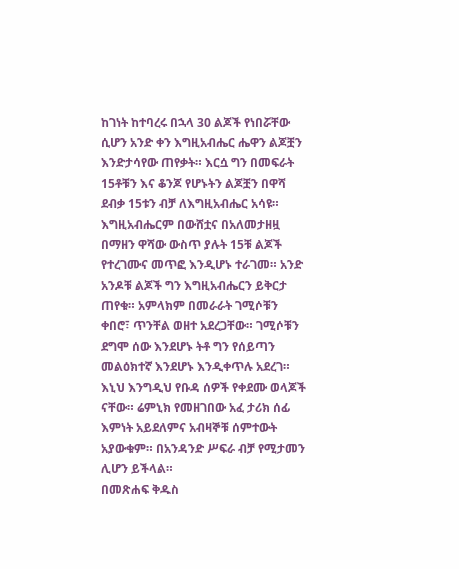ከገነት ከተባረሩ በኋላ 30 ልጆች የነበሯቸው ሲሆን አንድ ቀን እግዚአብሔር ሔዋን ልጆቿን እንድታሳየው ጠየቃት። እርሷ ግን በመፍራት 15ቶቹን እና ቆንጆ የሆኑትን ልጆቿን በዋሻ ደብቃ 15ቱን ብቻ ለእግዚአብሔር አሳዩ። እግዚአብሔርም በውሸቷና በአለመታዘዟ በማዘን ዋሻው ውስጥ ያሉት 15ቹ ልጆች የተረገሙና መጥፎ እንዲሆኑ ተራገመ። አንድ አንዶቹ ልጆች ግን እግዚአብሔርን ይቅርታ ጠየቁ። አምላክም በመራራት ገሚሶቹን ቀበሮ፣ ጥንቸል ወዘተ አደረጋቸው። ገሚሶቹን ደግሞ ሰው እንደሆኑ ትቶ ግን የሰይጣን መልዕክተኛ እንደሆኑ እንዲቀጥሉ አደረገ። እኒህ እንግዲህ የቡዳ ሰዎች የቀደሙ ወላጆች ናቸው። ሬምኒክ የመዘገበው አፈ ታሪክ ሰፊ እምነት አይደለምና አብዛኞቹ ሰምተውት አያውቁም። በአንዳንድ ሥፍራ ብቻ የሚታመን ሊሆን ይችላል።
በመጽሐፍ ቅዱስ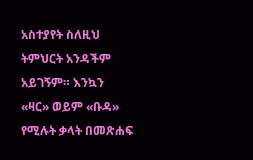አስተያየት ስለዚህ ትምህርት አንዳችም አይገኝም። እንኳን «ዛር» ወይም «ቡዳ» የሚሉት ቃላት በመጽሐፍ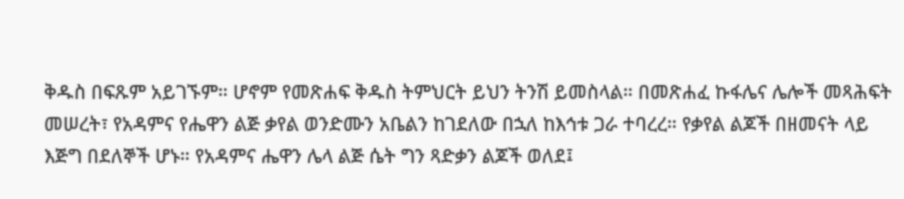ቅዱስ በፍጹም አይገኙም። ሆኖም የመጽሐፍ ቅዱስ ትምህርት ይህን ትንሽ ይመስላል። በመጽሐፈ ኩፋሌና ሌሎች መጻሕፍት መሠረት፣ የአዳምና የሔዋን ልጅ ቃየል ወንድሙን አቤልን ከገደለው በኋለ ከእኅቱ ጋራ ተባረረ። የቃየል ልጆች በዘመናት ላይ እጅግ በደለኞች ሆኑ። የአዳምና ሔዋን ሌላ ልጅ ሴት ግን ጻድቃን ልጆች ወለደ፤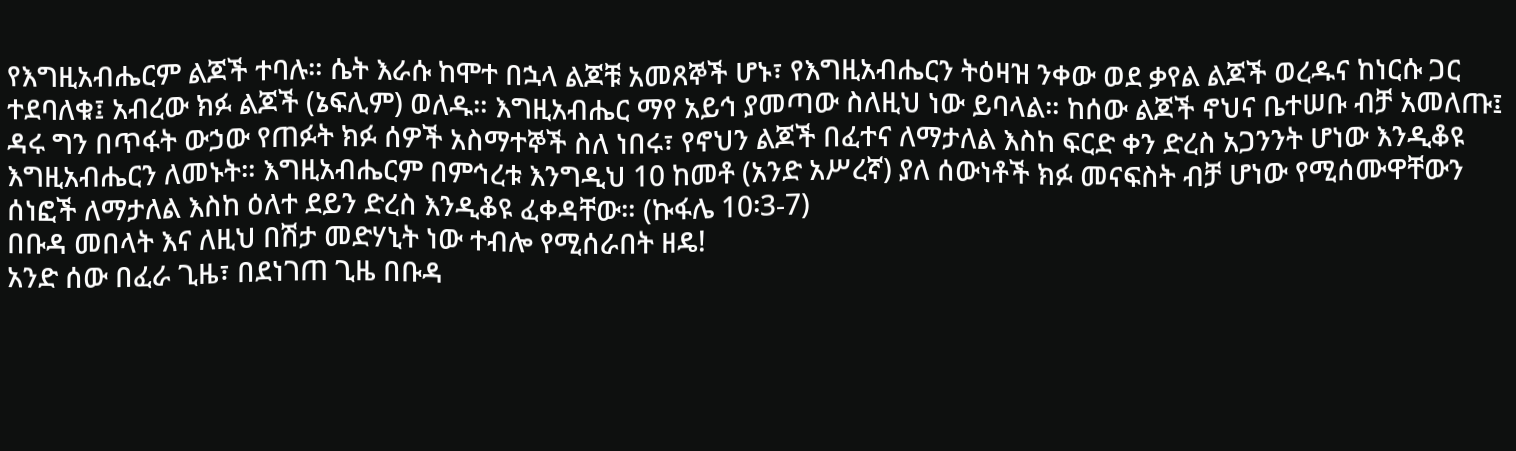የእግዚአብሔርም ልጆች ተባሉ። ሴት እራሱ ከሞተ በኋላ ልጆቹ አመጸኞች ሆኑ፣ የእግዚአብሔርን ትዕዛዝ ንቀው ወደ ቃየል ልጆች ወረዱና ከነርሱ ጋር ተደባለቁ፤ አብረው ክፉ ልጆች (ኔፍሊም) ወለዱ። እግዚአብሔር ማየ አይኅ ያመጣው ስለዚህ ነው ይባላል። ከሰው ልጆች ኖህና ቤተሠቡ ብቻ አመለጡ፤ ዳሩ ግን በጥፋት ውኃው የጠፉት ክፉ ሰዎች አስማተኞች ስለ ነበሩ፣ የኖህን ልጆች በፈተና ለማታለል እስከ ፍርድ ቀን ድረስ አጋንንት ሆነው እንዲቆዩ እግዚአብሔርን ለመኑት። እግዚአብሔርም በምኅረቱ እንግዲህ 10 ከመቶ (አንድ አሥረኛ) ያለ ሰውነቶች ክፉ መናፍስት ብቻ ሆነው የሚሰሙዋቸውን ሰነፎች ለማታለል እስከ ዕለተ ደይን ድረስ እንዲቆዩ ፈቀዳቸው። (ኩፋሌ 10፡3-7)
በቡዳ መበላት እና ለዚህ በሽታ መድሃኒት ነው ተብሎ የሚሰራበት ዘዴ!
አንድ ሰው በፈራ ጊዜ፣ በደነገጠ ጊዜ በቡዳ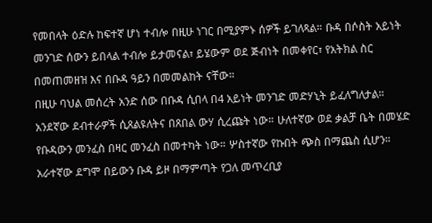የመበላት ዕድሉ ከፍተኛ ሆነ ተብሎ በዚሁ ነገር በሚያምኑ ሰዎች ይገለጻል። ቡዳ በሶስት አይነት መንገድ ሰውን ይበላል ተብሎ ይታመናል፣ ይሄውም ወደ ጅብነት በመቀየር፣ የአትክል ስር በመጠመዘዝ እና በቡዳ ዓይን በመመልከት ናቸው።
በዚሁ ባህል መሰረት አንድ ሰው በቡዳ ሲበላ በ4 አይነት መንገድ መድሃኒት ይፈለግለታል። አንደኛው ደብተራዎች ሲጸልዩለትና በጸበል ውሃ ሲረጩት ነው። ሁለተኛው ወደ ቃልቻ ቤት በመሄድ የቡዳውን መንፈስ በዛር መንፈስ በመተካት ነው። ሦስተኛው የኩበት ጭስ በማጨስ ሲሆን። አራተኛው ደግሞ በይውን ቡዳ ይዞ በማምጣት የጋለ መጥረቢያ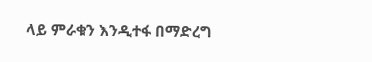ላይ ምራቁን እንዲተፋ በማድረግ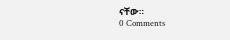ናቸው።
0 Comments